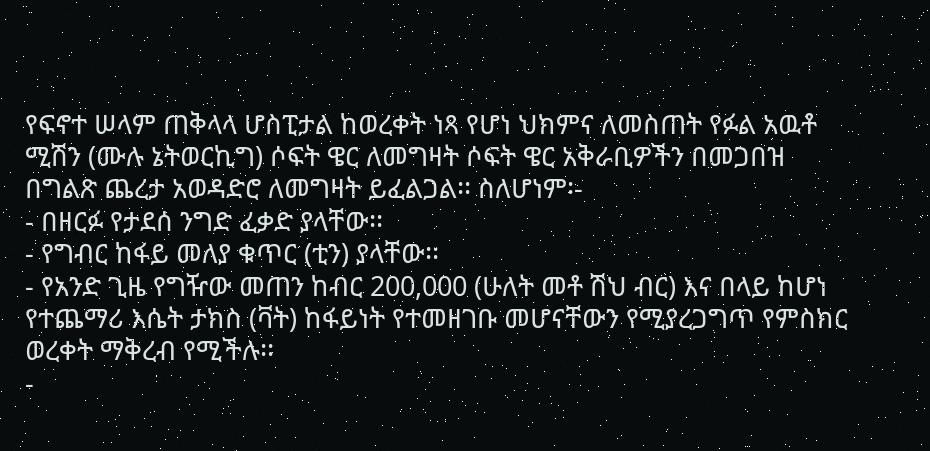የፍኖተ ሠላም ጠቅላላ ሆስፒታል ከወረቀት ነጻ የሆነ ህክምና ለመስጠት የፉል አዉቶ ሚሽን (ሙሉ ኔትወርኪግ) ሶፍት ዌር ለመግዛት ሶፍት ዌር አቅራቢዎችን በመጋበዝ በግልጽ ጨረታ አወዳድሮ ለመግዛት ይፈልጋል፡፡ ስለሆነም፡-
- በዘርፉ የታደሰ ንግድ ፈቃድ ያላቸው፡፡
- የግብር ከፋይ መለያ ቁጥር (ቲን) ያላቸው፡፡
- የአንድ ጊዜ የግዥው መጠን ከብር 200,000 (ሁለት መቶ ሽህ ብር) እና በላይ ከሆነ የተጨማሪ እሴት ታክስ (ቫት) ከፋይነት የተመዘገቡ መሆናቸውን የሚያረጋግጥ የምስክር ወረቀት ማቅረብ የሚችሉ፡፡
-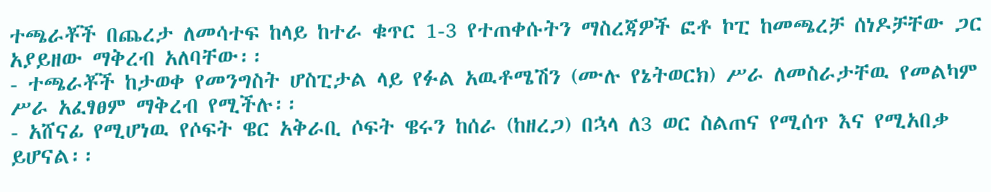ተጫራቾች በጨረታ ለመሳተፍ ከላይ ከተራ ቁጥር 1-3 የተጠቀሱትን ማስረጃዎች ፎቶ ኮፒ ከመጫረቻ ሰነዶቻቸው ጋር አያይዘው ማቅረብ አለባቸው፡፡
- ተጫራቾች ከታወቀ የመንግስት ሆስፒታል ላይ የፉል አዉቶሜሽን (ሙሉ የኔትወርክ) ሥራ ለመስራታቸዉ የመልካም ሥራ አፈፃፀም ማቅረብ የሚችሉ፡፡
- አሸናፊ የሚሆነዉ የሶፍት ዌር አቅራቢ ሶፍት ዌሩን ከሰራ (ከዘረጋ) በኋላ ለ3 ወር ስልጠና የሚሰጥ እና የሚአበቃ ይሆናል፡፡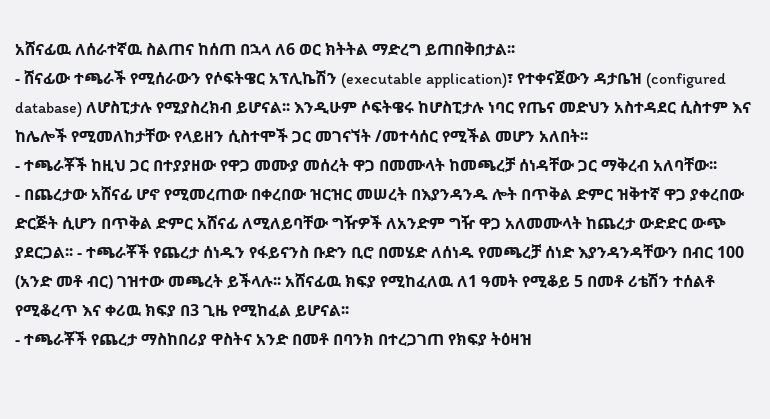አሸናፊዉ ለሰራተኛዉ ስልጠና ከሰጠ በኋላ ለ6 ወር ክትትል ማድረግ ይጠበቅበታል፡፡
- ሸናፊው ተጫራች የሚሰራውን የሶፍትዌር አፕሊኬሽን (executable application)፣ የተቀናጀውን ዳታቤዝ (configured database) ለሆስፒታሉ የሚያስረክብ ይሆናል፡፡ እንዲሁም ሶፍትዌሩ ከሆስፒታሉ ነባር የጤና መድህን አስተዳደር ሲስተም እና ከሌሎች የሚመለከታቸው የላይዘን ሲስተሞች ጋር መገናኘት /መተሳሰር የሚችል መሆን አለበት፡፡
- ተጫራቾች ከዚህ ጋር በተያያዘው የዋጋ መሙያ መሰረት ዋጋ በመሙላት ከመጫረቻ ሰነዳቸው ጋር ማቅረብ አለባቸው፡፡
- በጨረታው አሸናፊ ሆኖ የሚመረጠው በቀረበው ዝርዝር መሠረት በእያንዳንዱ ሎት በጥቅል ድምር ዝቅተኛ ዋጋ ያቀረበው
ድርጅት ሲሆን በጥቅል ድምር አሸናፊ ለሚለይባቸው ግዥዎች ለአንድም ግዥ ዋጋ አለመሙላት ከጨረታ ውድድር ውጭ ያደርጋል፡፡ - ተጫራቾች የጨረታ ሰነዱን የፋይናንስ ቡድን ቢሮ በመሄድ ለሰነዱ የመጫረቻ ሰነድ እያንዳንዳቸውን በብር 100 (አንድ መቶ ብር) ገዝተው መጫረት ይችላሉ፡፡ አሸናፊዉ ክፍያ የሚከፈለዉ ለ1 ዓመት የሚቆይ 5 በመቶ ሪቴሽን ተሰልቶ የሚቆረጥ እና ቀሪዉ ክፍያ በ3 ጊዜ የሚከፈል ይሆናል፡፡
- ተጫራቾች የጨረታ ማስከበሪያ ዋስትና አንድ በመቶ በባንክ በተረጋገጠ የክፍያ ትዕዛዝ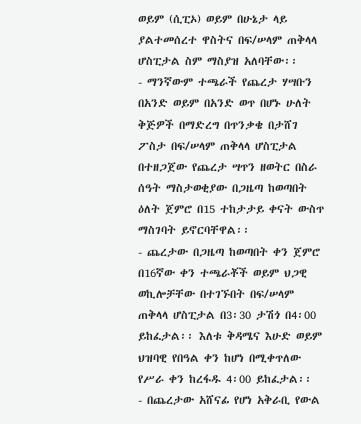ወይም (ሲፒኦ) ወይም በሁኔታ ላይ ያልተመሰረተ ዋስትና በፍ/ሠላም ጠቅላላ ሆስፒታል ስም ማስያዝ አለባቸው፡፡
- ማንኛውም ተጫራች የጨረታ ሃሣቡን በአንድ ወይም በአንድ ወጥ በሆኑ ሁለት ቅጅዎች በማድረግ በጥንቃቄ በታሸገ ፖስታ በፍ/ሠላም ጠቅላላ ሆስፒታል በተዘጋጀው የጨረታ ሣጥን ዘወትር በስራ ሰዓት ማስታወቂያው በጋዜጣ ከወጣበት ዕለት ጀምሮ በ15 ተከታታይ ቀናት ውስጥ ማስገባት ይኖርባቸዋል፡፡
- ጨረታው በጋዜጣ ከወጣበት ቀን ጀምሮ በ16ኛው ቀን ተጫራቾች ወይም ህጋዊ ወኪሎቻቸው በተገኙበት በፍ/ሠላም ጠቅላላ ሆስፒታል በ3፡30 ታሽጎ በ4፡00 ይከፈታል፡፡ እለቱ ቅዳሜና እሁድ ወይም ህዝባዊ የበዓል ቀን ከሆነ በሚቀጥለው የሥራ ቀን ከረፋዱ 4፡00 ይከፈታል፡፡
- በጨረታው አሸናፊ የሆነ አቅራቢ የውል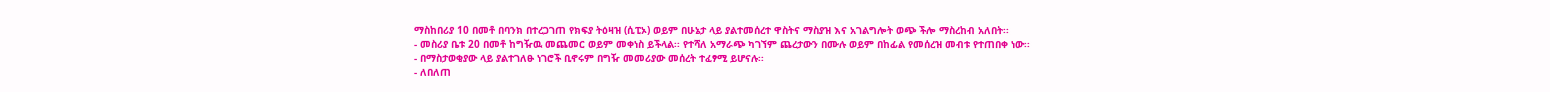ማስከበሪያ 10 በመቶ በባንክ በተረጋገጠ የክፍያ ትዕዛዝ (ሲፒኦ) ወይም በሁኔታ ላይ ያልተመሰረተ ዋስትና ማስያዝ እና አገልግሎት ወጭ ችሎ ማስረከብ አለበት፡፡
- መስሪያ ቤቱ 20 በመቶ ከግዥዉ መጨመር ወይም መቀነስ ይችላል፡፡ የተሻለ አማራጭ ካገኘም ጨረታውን በሙሉ ወይም በከፊል የመሰረዝ መብቱ የተጠበቀ ነው፡፡
- በማስታወቂያው ላይ ያልተገለፁ ነገሮች ቢኖሩም በግዥ መመሪያው መሰረት ተፈፃሚ ይሆናሉ፡፡
- ለበለጠ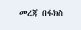መረጃ በፋክስ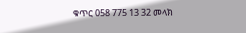ቁጥር 058 775 13 32 መላክ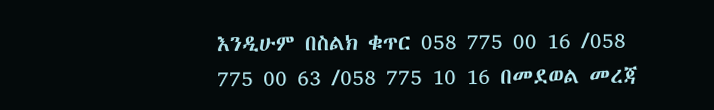እንዲሁም በስልክ ቁጥር 058 775 00 16 /058 775 00 63 /058 775 10 16 በመደወል መረጃ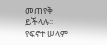መጠየቅ ይችላሉ፡፡
የፍኖተ ሠላም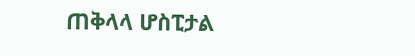ጠቅላላ ሆስፒታል